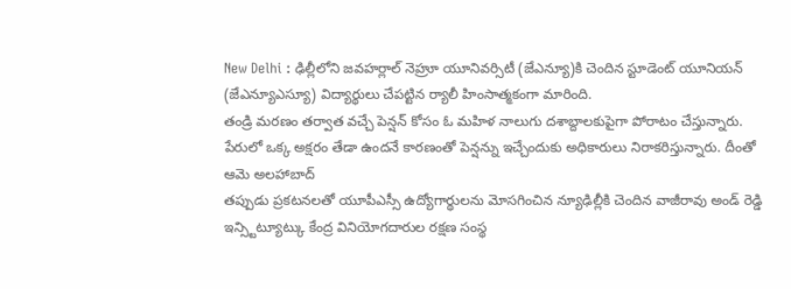New Delhi : ఢిల్లీలోని జవహర్లాల్ నెహ్రూ యూనివర్సిటీ (జేఎన్యూ)కి చెందిన స్టూడెంట్ యూనియన్ (జేఎన్యూఎస్యూ) విద్యార్థులు చేపట్టిన ర్యాలీ హింసాత్మకంగా మారింది.
తండ్రి మరణం తర్వాత వచ్చే పెన్షన్ కోసం ఓ మహిళ నాలుగు దశాబ్దాలకుపైగా పోరాటం చేస్తున్నారు. పేరులో ఒక్క అక్షరం తేడా ఉందనే కారణంతో పెన్షన్ను ఇచ్చేందుకు అధికారులు నిరాకరిస్తున్నారు. దీంతో ఆమె అలహాబాద్
తప్పుడు ప్రకటనలతో యూపీఎస్సీ ఉద్యోగార్థులను మోసగించిన న్యూఢిల్లీకి చెందిన వాజీరావు అండ్ రెడ్డి ఇన్స్టిట్యూట్కు కేంద్ర వినియోగదారుల రక్షణ సంస్థ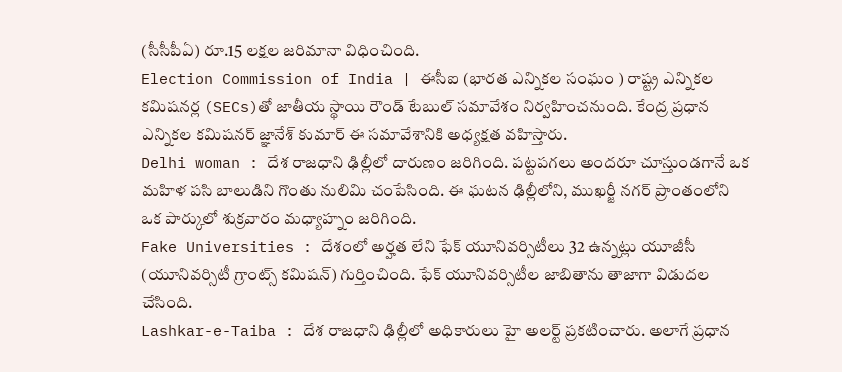(సీసీపీఏ) రూ.15 లక్షల జరిమానా విధించింది.
Election Commission of India | ఈసీఐ (భారత ఎన్నికల సంఘం ) రాష్ట్ర ఎన్నికల కమిషనర్ల (SECs)తో జాతీయ స్థాయి రౌండ్ టేబుల్ సమావేశం నిర్వహించనుంది. కేంద్ర ప్రధాన ఎన్నికల కమిషనర్ జ్ఞానేశ్ కుమార్ ఈ సమావేశానికి అధ్యక్షత వహిస్తారు.
Delhi woman : దేశ రాజధాని ఢిల్లీలో దారుణం జరిగింది. పట్టపగలు అందరూ చూస్తుండగానే ఒక మహిళ పసి బాలుడిని గొంతు నులిమి చంపేసింది. ఈ ఘటన ఢిల్లీలోని, ముఖర్జీ నగర్ ప్రాంతంలోని ఒక పార్కులో శుక్రవారం మధ్యాహ్నం జరిగింది.
Fake Universities : దేశంలో అర్హత లేని ఫేక్ యూనివర్సిటీలు 32 ఉన్నట్లు యూజీసీ (యూనివర్సిటీ గ్రాంట్స్ కమిషన్) గుర్తించింది. ఫేక్ యూనివర్సిటీల జాబితాను తాజాగా విడుదల చేసింది.
Lashkar-e-Taiba : దేశ రాజధాని ఢిల్లీలో అధికారులు హై అలర్ట్ ప్రకటించారు. అలాగే ప్రధాన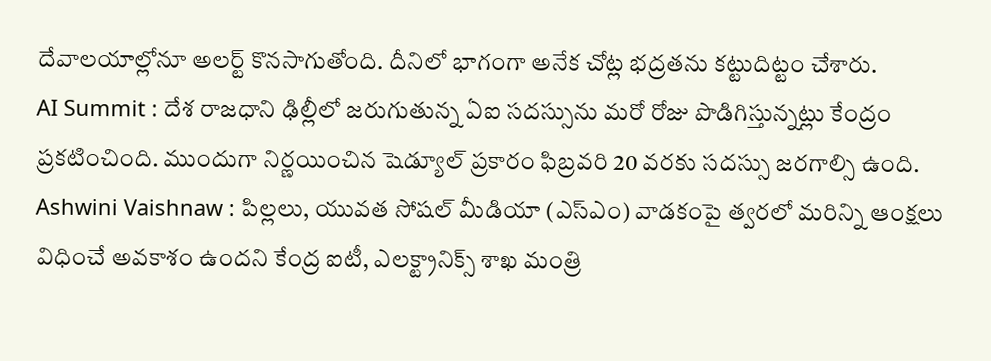దేవాలయాల్లోనూ అలర్ట్ కొనసాగుతోంది. దీనిలో భాగంగా అనేక చోట్ల భద్రతను కట్టుదిట్టం చేశారు.
AI Summit : దేశ రాజధాని ఢిల్లీలో జరుగుతున్న ఏఐ సదస్సును మరో రోజు పొడిగిస్తున్నట్లు కేంద్రం ప్రకటించింది. ముందుగా నిర్ణయించిన షెడ్యూల్ ప్రకారం ఫిబ్రవరి 20 వరకు సదస్సు జరగాల్సి ఉంది.
Ashwini Vaishnaw : పిల్లలు, యువత సోషల్ మీడియా (ఎస్ఎం) వాడకంపై త్వరలో మరిన్ని ఆంక్షలు విధించే అవకాశం ఉందని కేంద్ర ఐటీ, ఎలక్ట్రానిక్స్ శాఖ మంత్రి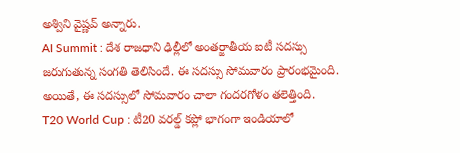అశ్విని వైష్ణవ్ అన్నారు.
AI Summit : దేశ రాజధాని ఢిల్లీలో అంతర్జాతీయ ఐటీ సదస్సు జరుగుతున్న సంగతి తెలిసిందే. ఈ సదస్సు సోమవారం ప్రారంభమైంది. అయితే, ఈ సదస్సులో సోమవారం చాలా గందరగోళం తలెత్తింది.
T20 World Cup : టీ20 వరల్డ్ కప్లో భాగంగా ఇండియాలో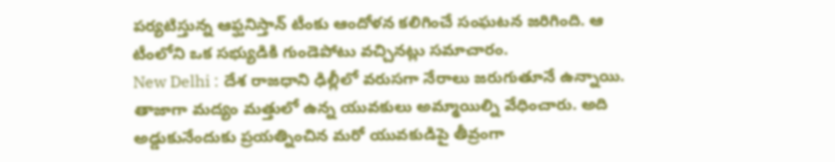పర్యటిస్తున్న ఆఫ్ఘనిస్తాన్ టీంకు ఆందోళన కలిగించే సంఘటన జరిగింది. ఆ టీంలోని ఒక సభ్యుడికి గుండెపోటు వచ్చినట్లు సమాచారం.
New Delhi : దేశ రాజధాని ఢిల్లీలో వరుసగా నేరాలు జరుగుతూనే ఉన్నాయి. తాజాగా మద్యం మత్తులో ఉన్న యువకులు అమ్మాయిల్ని వేధించారు. అది అడ్డుకునేందుకు ప్రయత్నించిన మరో యువకుడిపై తీవ్రంగా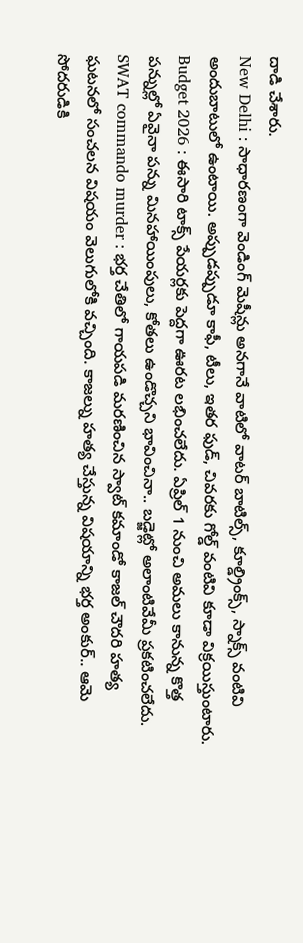దాడి చేశారు.
New Delhi : సాధారణంగా వెండింగ్ మెషీన్లు అనగానే వాటిలో వాటర్ బాటిల్స్, కూల్డ్రింక్స్, స్నాక్స్ వంటివి అందుబాటులో ఉంటాయి. అప్పుడప్పుడూ కాఫీ, టీలు, ఇతర ఫుడ్, చివరకు గోల్డ్ వంటివి కూడా విక్రయిస్తుంటారు.
Budget 2026 : ఈసారి టాక్స్ పేయర్లకు పెద్దగా ఊరట లభించలేదు. ఏప్రిల్ 1 నుంచి అమలు కానున్న కొత్త పన్నుల్లో ఏవైనా పన్ను మినహాయింపులు, కోతలు ఉండొచ్చని భావించినా.. బడ్జెట్లో అలాంటివేమీ ప్రకటించలేదు.
SWAT commando murder : భర్త చేతిలో గాయపడి మరణించిన స్వాట్ కమాండో కాజల్ చౌదరి హత్య ఘటనలో సంచలన విషయం వెలుగులోకి వచ్చింది. కాజల్ను హత్య చేస్తున్న విషయాన్ని భర్త అంకుర్.. ఆమె సోదరుడికి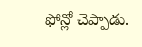ఫోన్లో చెప్పాడు.